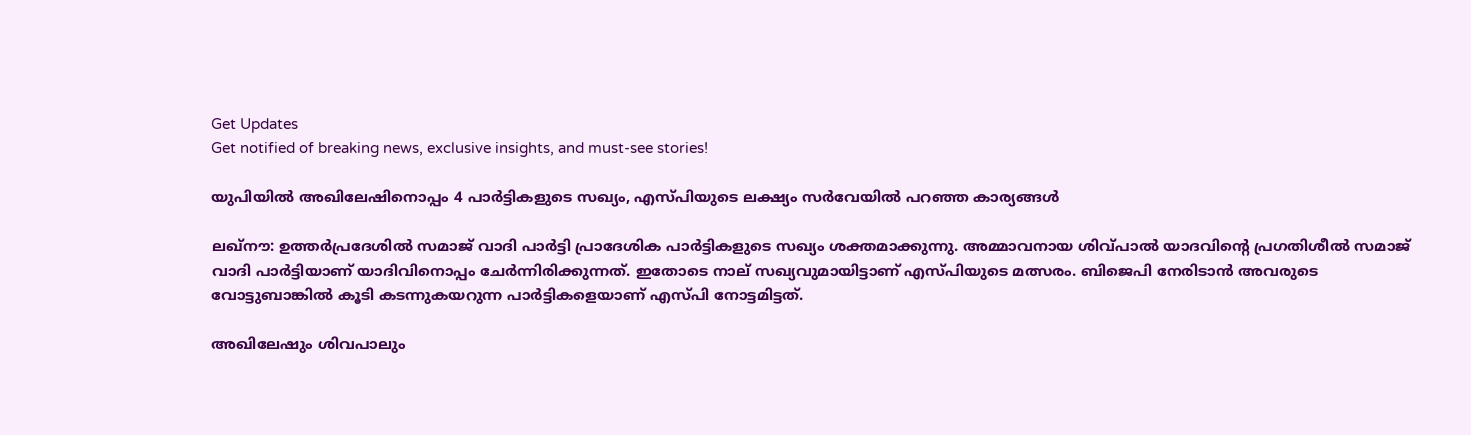Get Updates
Get notified of breaking news, exclusive insights, and must-see stories!

യുപിയില്‍ അഖിലേഷിനൊപ്പം 4 പാര്‍ട്ടികളുടെ സഖ്യം, എസ്പിയുടെ ലക്ഷ്യം സര്‍വേയില്‍ പറഞ്ഞ കാര്യങ്ങള്‍

ലഖ്‌നൗ: ഉത്തര്‍പ്രദേശില്‍ സമാജ് വാദി പാര്‍ട്ടി പ്രാദേശിക പാര്‍ട്ടികളുടെ സഖ്യം ശക്തമാക്കുന്നു. അമ്മാവനായ ശിവ്പാല്‍ യാദവിന്റെ പ്രഗതിശീല്‍ സമാജ് വാദി പാര്‍ട്ടിയാണ് യാദിവിനൊപ്പം ചേര്‍ന്നിരിക്കുന്നത്. ഇതോടെ നാല് സഖ്യവുമായിട്ടാണ് എസ്പിയുടെ മത്സരം. ബിജെപി നേരിടാന്‍ അവരുടെ വോട്ടുബാങ്കില്‍ കൂടി കടന്നുകയറുന്ന പാര്‍ട്ടികളെയാണ് എസ്പി നോട്ടമിട്ടത്.

അഖിലേഷും ശിവപാലും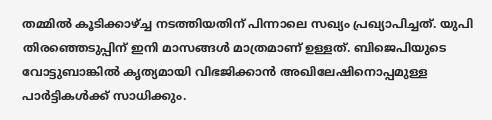തമ്മില്‍ കൂടിക്കാഴ്ച്ച നടത്തിയതിന് പിന്നാലെ സഖ്യം പ്രഖ്യാപിച്ചത്. യുപി തിരഞ്ഞെടുപ്പിന് ഇനി മാസങ്ങള്‍ മാത്രമാണ് ഉള്ളത്. ബിജെപിയുടെ വോട്ടുബാങ്കില്‍ കൃത്യമായി വിഭജിക്കാന്‍ അഖിലേഷിനൊപ്പമുള്ള പാര്‍ട്ടികള്‍ക്ക് സാധിക്കും.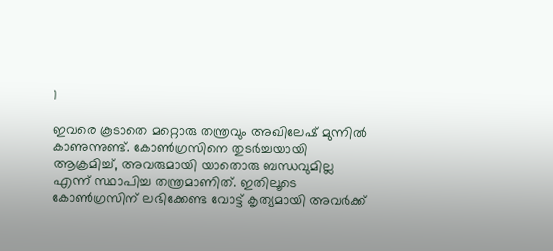1

ഇവരെ കൂടാതെ മറ്റൊരു തന്ത്രവും അഖിലേഷ് മുന്നില്‍ കാണുന്നുണ്ട്. കോണ്‍ഗ്രസിനെ തുടര്‍ച്ചയായി ആക്രമിച്ച്, അവരുമായി യാതൊരു ബന്ധവുമില്ല എന്ന് സ്ഥാപിച്ച തന്ത്രമാണിത്. ഇതിലൂടെ കോണ്‍ഗ്രസിന് ലഭിക്കേണ്ട വോട്ട് കൃത്യമായി അവര്‍ക്ക്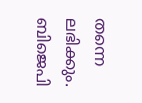തന്നെ ലഭിക്കും. ബിജെപി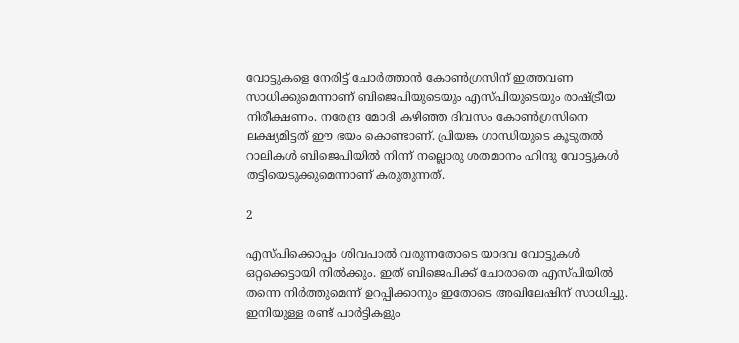വോട്ടുകളെ നേരിട്ട് ചോര്‍ത്താന്‍ കോണ്‍ഗ്രസിന് ഇത്തവണ സാധിക്കുമെന്നാണ് ബിജെപിയുടെയും എസ്പിയുടെയും രാഷ്ട്രീയ നിരീക്ഷണം. നരേന്ദ്ര മോദി കഴിഞ്ഞ ദിവസം കോണ്‍ഗ്രസിനെ ലക്ഷ്യമിട്ടത് ഈ ഭയം കൊണ്ടാണ്. പ്രിയങ്ക ഗാന്ധിയുടെ കൂടുതല്‍ റാലികള്‍ ബിജെപിയില്‍ നിന്ന് നല്ലൊരു ശതമാനം ഹിന്ദു വോട്ടുകള്‍ തട്ടിയെടുക്കുമെന്നാണ് കരുതുന്നത്.

2

എസ്പിക്കൊപ്പം ശിവപാല്‍ വരുന്നതോടെ യാദവ വോട്ടുകള്‍ ഒറ്റക്കെട്ടായി നില്‍ക്കും. ഇത് ബിജെപിക്ക് ചോരാതെ എസ്പിയില്‍ തന്നെ നിര്‍ത്തുമെന്ന് ഉറപ്പിക്കാനും ഇതോടെ അഖിലേഷിന് സാധിച്ചു. ഇനിയുള്ള രണ്ട് പാര്‍ട്ടികളും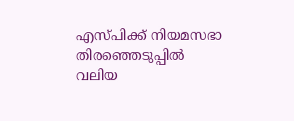എസ്പിക്ക് നിയമസഭാ തിരഞ്ഞെടുപ്പില്‍ വലിയ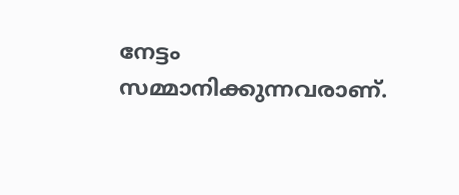നേട്ടം സമ്മാനിക്കുന്നവരാണ്.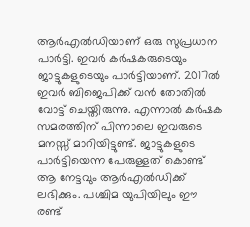ആര്‍എല്‍ഡിയാണ് ഒരു സുപ്രധാന പാര്‍ട്ടി. ഇവര്‍ കര്‍ഷകരുടെയും ജാട്ടുകളുടെയും പാര്‍ട്ടിയാണ്. 2017ല്‍ ഇവര്‍ ബിജെപിക്ക് വന്‍ തോതില്‍ വോട്ട് ചെയ്തിരുന്നു. എന്നാല്‍ കര്‍ഷക സമരത്തിന് പിന്നാലെ ഇവരുടെ മനസ്സ് മാറിയിട്ടുണ്ട്. ജാട്ടുകളുടെ പാര്‍ട്ടിയെന്ന പേരുള്ളത് കൊണ്ട് ആ നേട്ടവും ആര്‍എല്‍ഡിക്ക് ലഭിക്കും. പശ്ചിമ യുപിയിലും ഈ രണ്ട്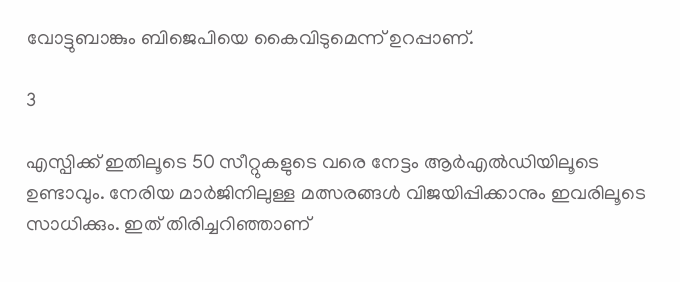വോട്ടുബാങ്കും ബിജെപിയെ കൈവിടുമെന്ന് ഉറപ്പാണ്.

3

എസ്പിക്ക് ഇതിലൂടെ 50 സീറ്റുകളുടെ വരെ നേട്ടം ആര്‍എല്‍ഡിയിലൂടെ ഉണ്ടാവും. നേരിയ മാര്‍ജിനിലുള്ള മത്സരങ്ങള്‍ വിജയിപ്പിക്കാനും ഇവരിലൂടെ സാധിക്കും. ഇത് തിരിച്ചറിഞ്ഞാണ്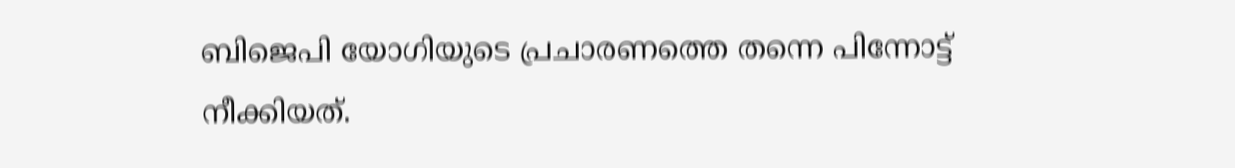ബിജെപി യോഗിയുടെ പ്രചാരണത്തെ തന്നെ പിന്നോട്ട് നീക്കിയത്.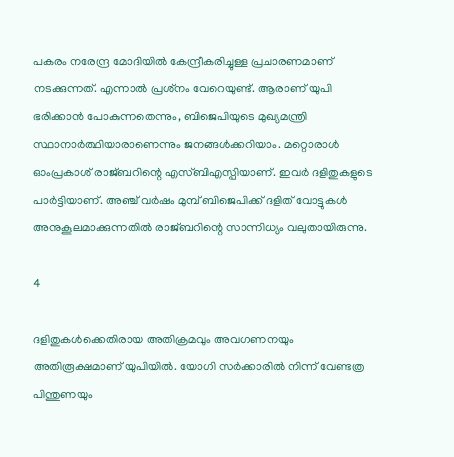പകരം നരേന്ദ്ര മോദിയില്‍ കേന്ദ്രീകരിച്ചുള്ള പ്രചാരണമാണ് നടക്കുന്നത്. എന്നാല്‍ പ്രശ്‌നം വേറെയുണ്ട്. ആരാണ് യുപി ഭരിക്കാന്‍ പോകുന്നതെന്നും, ബിജെപിയുടെ മുഖ്യമന്ത്രി സ്ഥാനാര്‍ത്ഥിയാരാണെന്നും ജനങ്ങള്‍ക്കറിയാം. മറ്റൊരാള്‍ ഓംപ്രകാശ് രാജ്ബറിന്റെ എസ്ബിഎസ്പിയാണ്. ഇവര്‍ ദളിതുകളുടെ പാര്‍ട്ടിയാണ്. അഞ്ച് വര്‍ഷം മുമ്പ് ബിജെപിക്ക് ദളിത് വോട്ടുകള്‍ അനുകൂലമാക്കുന്നതില്‍ രാജ്ബറിന്റെ സാന്നിധ്യം വലുതായിരുന്നു.

4

ദളിതുകള്‍ക്കെതിരായ അതിക്രമവും അവഗണനയും അതിരൂക്ഷമാണ് യുപിയില്‍. യോഗി സര്‍ക്കാരില്‍ നിന്ന് വേണ്ടത്ര പിന്തുണയും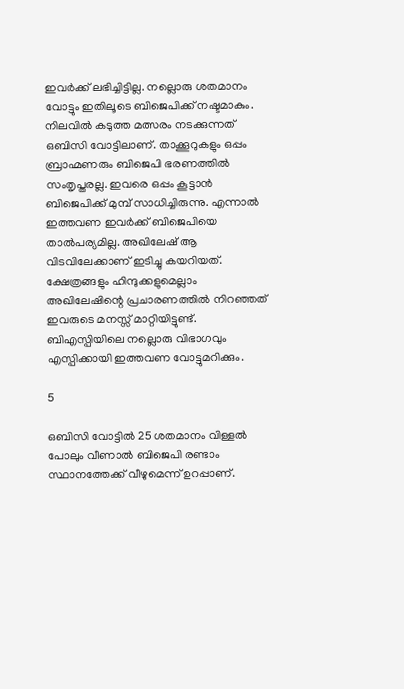ഇവര്‍ക്ക് ലഭിച്ചിട്ടില്ല. നല്ലൊരു ശതമാനം വോട്ടും ഇതിലൂടെ ബിജെപിക്ക് നഷ്ടമാകും. നിലവില്‍ കടുത്ത മത്സരം നടക്കുന്നത് ഒബിസി വോട്ടിലാണ്. താക്കൂറുകളും ഒപ്പം ബ്രാഹ്മണരും ബിജെപി ഭരണത്തില്‍ സംതൃപ്തരല്ല. ഇവരെ ഒപ്പം കൂട്ടാന്‍ ബിജെപിക്ക് മുമ്പ് സാധിച്ചിരുന്നു. എന്നാല്‍ ഇത്തവണ ഇവര്‍ക്ക് ബിജെപിയെ താല്‍പര്യമില്ല. അഖിലേഷ് ആ വിടവിലേക്കാണ് ഇടിച്ചു കയറിയത്. ക്ഷേത്രങ്ങളും ഹിന്ദുക്കളുമെല്ലാം അഖിലേഷിന്റെ പ്രചാരണത്തില്‍ നിറഞ്ഞത് ഇവരുടെ മനസ്സ് മാറ്റിയിട്ടുണ്ട്. ബിഎസ്പിയിലെ നല്ലൊരു വിഭാഗവും എസ്പിക്കായി ഇത്തവണ വോട്ടുമറിക്കും.

5

ഒബിസി വോട്ടില്‍ 25 ശതമാനം വിള്ളല്‍ പോലും വീണാല്‍ ബിജെപി രണ്ടാം സ്ഥാനത്തേക്ക് വീഴുമെന്ന് ഉറപ്പാണ്.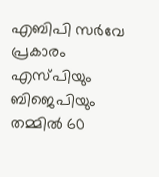എബിപി സര്‍വേ പ്രകാരം എസ്പിയും ബിജെപിയും തമ്മില്‍ 60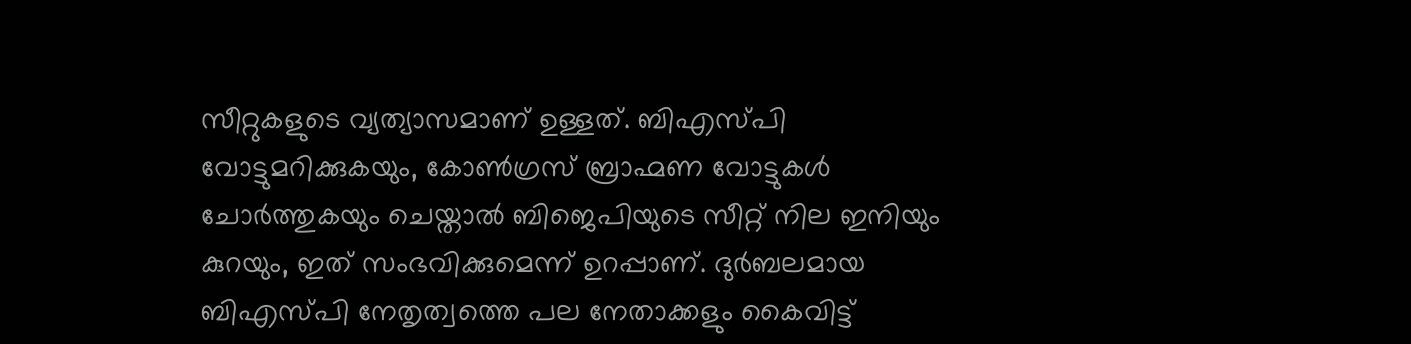സീറ്റുകളുടെ വ്യത്യാസമാണ് ഉള്ളത്. ബിഎസ്പി വോട്ടുമറിക്കുകയും, കോണ്‍ഗ്രസ് ബ്രാഹ്മണ വോട്ടുകള്‍ ചോര്‍ത്തുകയും ചെയ്താല്‍ ബിജെപിയുടെ സീറ്റ് നില ഇനിയും കുറയും, ഇത് സംഭവിക്കുമെന്ന് ഉറപ്പാണ്. ദുര്‍ബലമായ ബിഎസ്പി നേതൃത്വത്തെ പല നേതാക്കളും കൈവിട്ട്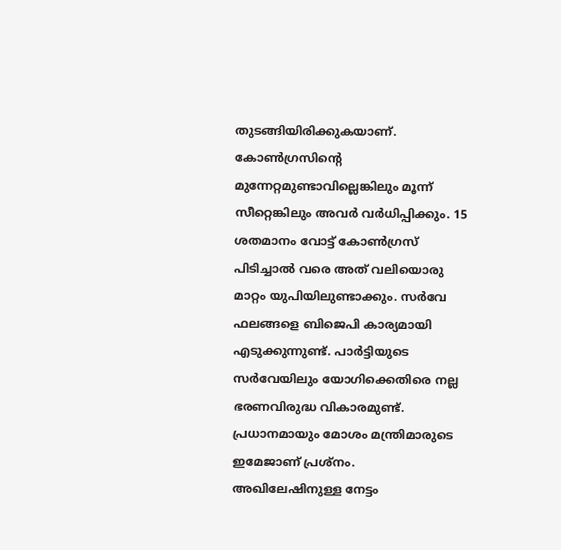തുടങ്ങിയിരിക്കുകയാണ്. കോണ്‍ഗ്രസിന്റെ മുന്നേറ്റമുണ്ടാവില്ലെങ്കിലും മൂന്ന് സീറ്റെങ്കിലും അവര്‍ വര്‍ധിപ്പിക്കും. 15 ശതമാനം വോട്ട് കോണ്‍ഗ്രസ് പിടിച്ചാല്‍ വരെ അത് വലിയൊരു മാറ്റം യുപിയിലുണ്ടാക്കും. സര്‍വേ ഫലങ്ങളെ ബിജെപി കാര്യമായി എടുക്കുന്നുണ്ട്. പാര്‍ട്ടിയുടെ സര്‍വേയിലും യോഗിക്കെതിരെ നല്ല ഭരണവിരുദ്ധ വികാരമുണ്ട്. പ്രധാനമായും മോശം മന്ത്രിമാരുടെ ഇമേജാണ് പ്രശ്‌നം. അഖിലേഷിനുള്ള നേട്ടം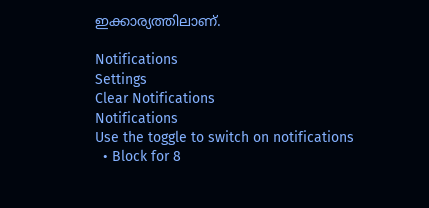ഇക്കാര്യത്തിലാണ്.

Notifications
Settings
Clear Notifications
Notifications
Use the toggle to switch on notifications
  • Block for 8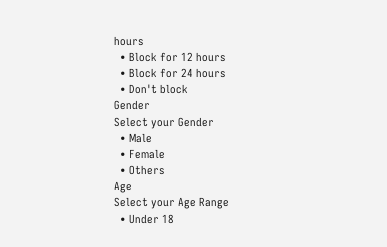hours
  • Block for 12 hours
  • Block for 24 hours
  • Don't block
Gender
Select your Gender
  • Male
  • Female
  • Others
Age
Select your Age Range
  • Under 18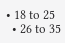• 18 to 25
  • 26 to 35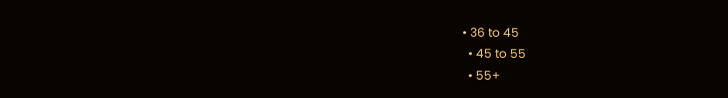• 36 to 45
  • 45 to 55
  • 55+